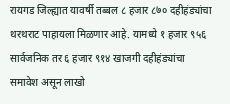रायगड जिल्ह्यात यावर्षी तब्बल ८ हजार ८७० दहीहंड्यांचा थरथराट पाहायला मिळणार आहे. यामध्ये १ हजार ९५६ सार्वजनिक तर ६ हजार ९१४ खाजगी दहीहंड्यांचा समावेश असून लाखो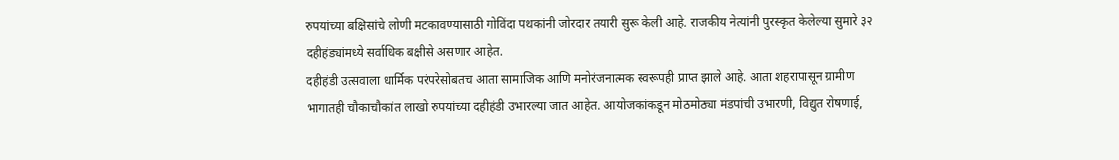रुपयांच्या बक्षिसांचे लोणी मटकावण्यासाठी गोविंदा पथकांनी जोरदार तयारी सुरू केली आहे. राजकीय नेत्यांनी पुरस्कृत केलेल्या सुमारे ३२ दहीहंड्यांमध्ये सर्वाधिक बक्षीसे असणार आहेत.
दहीहंडी उत्सवाला धार्मिक परंपरेसोबतच आता सामाजिक आणि मनोरंजनात्मक स्वरूपही प्राप्त झाले आहे. आता शहरापासून ग्रामीण भागातही चौकाचौकांत लाखो रुपयांच्या दहीहंडी उभारल्या जात आहेत. आयोजकांकडून मोठमोठ्या मंडपांची उभारणी, विद्युत रोषणाई,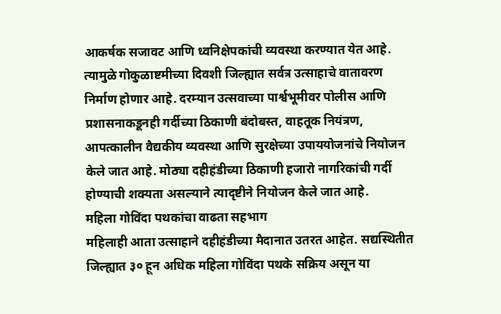आकर्षक सजावट आणि ध्वनिक्षेपकांची व्यवस्था करण्यात येत आहे. त्यामुळे गोकुळाष्टमीच्या दिवशी जिल्ह्यात सर्वत्र उत्साहाचे वातावरण निर्माण होणार आहे. दरम्यान उत्सवाच्या पार्श्वभूमीवर पोलीस आणि प्रशासनाकडूनही गर्दीच्या ठिकाणी बंदोबस्त, वाहतूक नियंत्रण, आपत्कालीन वैद्यकीय व्यवस्था आणि सुरक्षेच्या उपाययोजनांचे नियोजन केले जात आहे. मोठ्या दहीहंडीच्या ठिकाणी हजारो नागरिकांची गर्दी होण्याची शक्यता असल्याने त्यादृष्टीने नियोजन केले जात आहे.
महिला गोविंदा पथकांचा वाढता सहभाग
महिलाही आता उत्साहाने दहीहंडीच्या मैदानात उतरत आहेत. सद्यस्थितीत जिल्ह्यात ३० हून अधिक महिला गोविंदा पथके सक्रिय असून या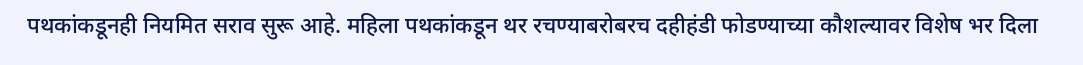पथकांकडूनही नियमित सराव सुरू आहे. महिला पथकांकडून थर रचण्याबरोबरच दहीहंडी फोडण्याच्या कौशल्यावर विशेष भर दिला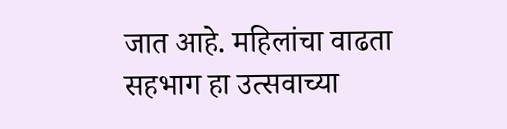जात आहे. महिलांचा वाढता सहभाग हा उत्सवाच्या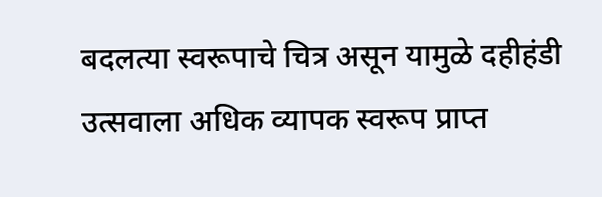बदलत्या स्वरूपाचे चित्र असून यामुळे दहीहंडी उत्सवाला अधिक व्यापक स्वरूप प्राप्त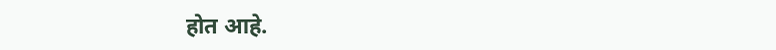होत आहे.